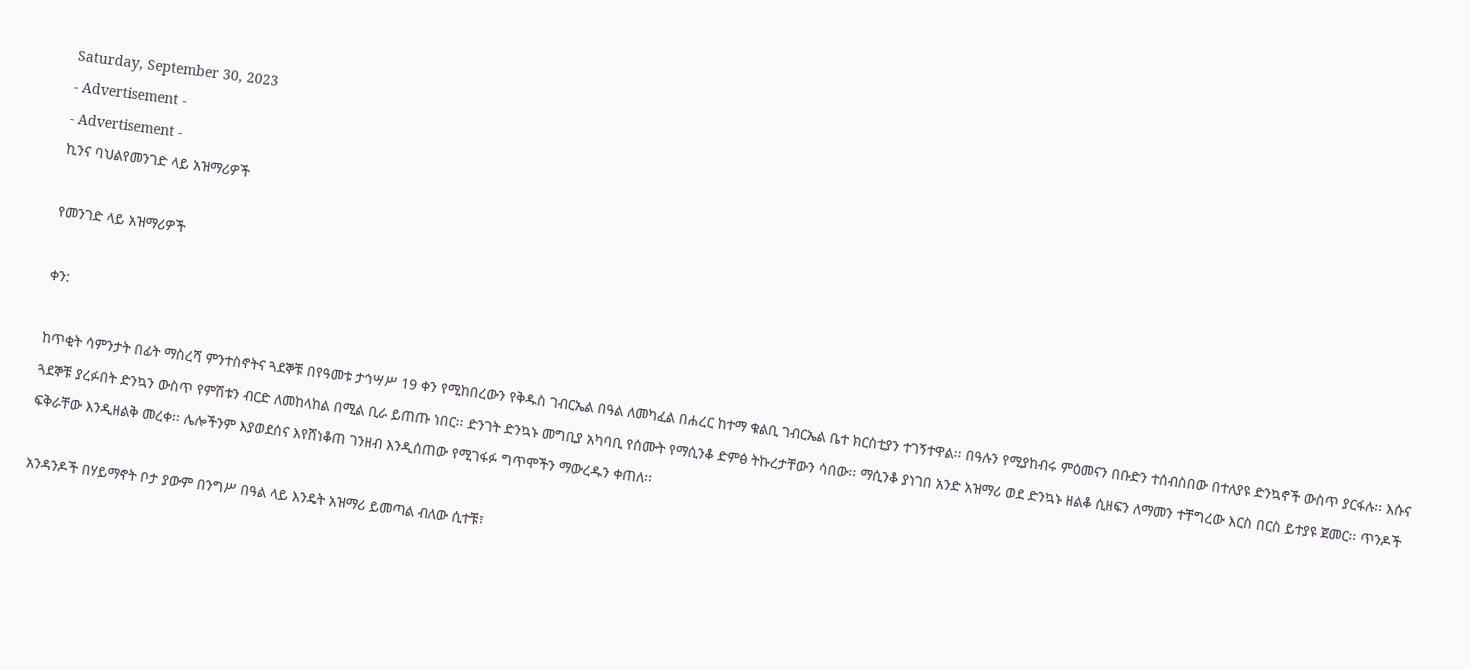Saturday, September 30, 2023
- Advertisement -
- Advertisement -
ኪንና ባህልየመንገድ ላይ አዝማሪዎች

የመንገድ ላይ አዝማሪዎች

ቀን:

ከጥቂት ሳምንታት በፊት ማስረሻ ምንተስኖትና ጓደኞቹ በየዓመቱ ታኅሣሥ 19 ቀን የሚከበረውን የቅዱስ ገብርኤል በዓል ለመካፈል በሐረር ከተማ ቁልቢ ገብርኤል ቤተ ክርስቲያን ተገኝተዋል፡፡ በዓሉን የሚያከብሩ ምዕመናን በቡድን ተሰብስበው በተለያዩ ድንኳኖች ውስጥ ያርፋሉ፡፡ እሱና ጓደኞቹ ያረፉበት ድንኳን ውስጥ የምሽቱን ብርድ ለመከላከል በሚል ቢራ ይጠጡ ነበር፡፡ ድንገት ድንኳኑ መግቢያ አካባቢ የሰሙት የማሲንቆ ድምፅ ትኩረታቸውን ሳበው፡፡ ማሲንቆ ያነገበ አንድ አዝማሪ ወደ ድንኳኑ ዘልቆ ሲዘፍን ለማመን ተቸግረው እርስ በርስ ይተያዩ ጀመር፡፡ ጥንዶች ፍቅራቸው እንዲዘልቅ መረቀ፡፡ ሌሎችንም እያወደሰና እየሸነቆጠ ገንዘብ እንዲሰጠው የሚገፋፉ ግጥሞችን ማውረዱን ቀጠለ፡፡

አንዳንዶች በሃይማኖት ቦታ ያውም በንግሥ በዓል ላይ እንዴት አዝማሪ ይመጣል ብለው ሲተቹ፣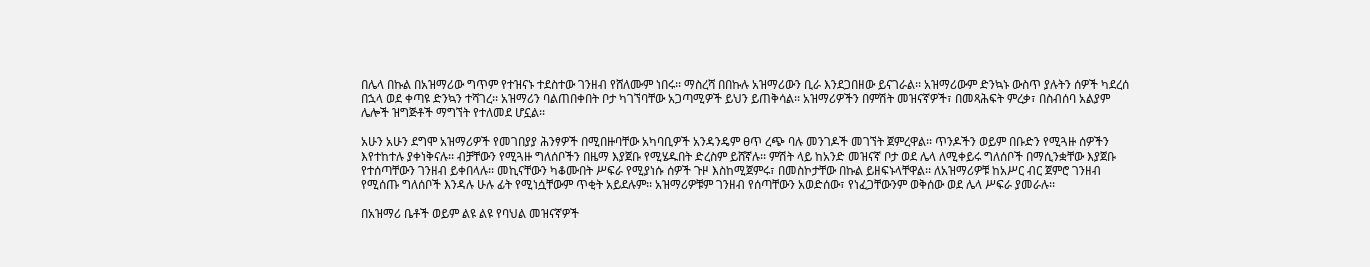በሌላ በኩል በአዝማሪው ግጥም የተዝናኑ ተደስተው ገንዘብ የሸለሙም ነበሩ፡፡ ማስረሻ በበኩሉ አዝማሪውን ቢራ እንደጋበዘው ይናገራል፡፡ አዝማሪውም ድንኳኑ ውስጥ ያሉትን ሰዎች ካደረሰ በኋላ ወደ ቀጣዩ ድንኳን ተሻገረ፡፡ አዝማሪን ባልጠበቀበት ቦታ ካገኘባቸው አጋጣሚዎች ይህን ይጠቅሳል፡፡ አዝማሪዎችን በምሽት መዝናኛዎች፣ በመጻሕፍት ምረቃ፣ በስብሰባ አልያም ሌሎች ዝግጅቶች ማግኘት የተለመደ ሆኗል፡፡

አሁን አሁን ደግሞ አዝማሪዎች የመገበያያ ሕንፃዎች በሚበዙባቸው አካባቢዎች አንዳንዴም ፀጥ ረጭ ባሉ መንገዶች መገኘት ጀምረዋል፡፡ ጥንዶችን ወይም በቡድን የሚጓዙ ሰዎችን እየተከተሉ ያቀነቅናሉ፡፡ ብቻቸውን የሚጓዙ ግለሰቦችን በዜማ እያጀቡ የሚሄዱበት ድረስም ይሸኛሉ፡፡ ምሽት ላይ ከአንድ መዝናኛ ቦታ ወደ ሌላ ለሚቀይሩ ግለሰቦች በማሲንቋቸው እያጀቡ የተሰጣቸውን ገንዘብ ይቀበላሉ፡፡ መኪናቸውን ካቆሙበት ሥፍራ የሚያነሱ ሰዎች ጉዞ እስከሚጀምሩ፣ በመስኮታቸው በኩል ይዘፍኑላቸዋል፡፡ ለአዝማሪዎቹ ከአሥር ብር ጀምሮ ገንዘብ የሚሰጡ ግለሰቦች እንዳሉ ሁሉ ፊት የሚነሷቸውም ጥቂት አይደሉም፡፡ አዝማሪዎቹም ገንዘብ የሰጣቸውን አወድሰው፣ የነፈጋቸውንም ወቅሰው ወደ ሌላ ሥፍራ ያመራሉ፡፡

በአዝማሪ ቤቶች ወይም ልዩ ልዩ የባህል መዝናኛዎች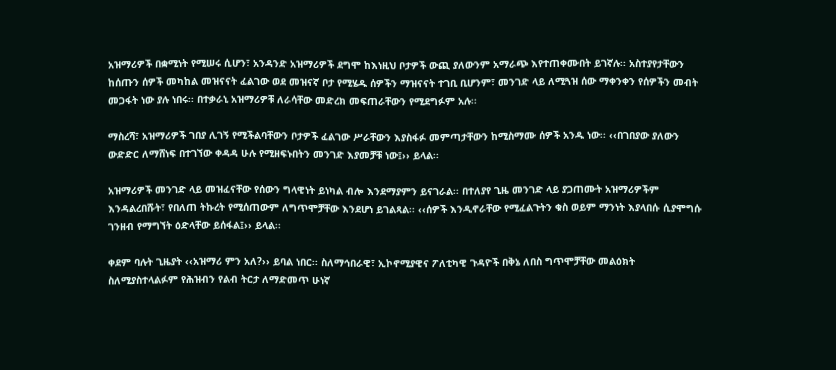አዝማሪዎች በቋሚነት የሚሠሩ ሲሆን፣ አንዳንድ አዝማሪዎች ደግሞ ከእነዚህ ቦታዎች ውጪ ያለውንም አማራጭ እየተጠቀሙበት ይገኛሉ፡፡ አስተያየታቸውን ከሰጡን ሰዎች መካከል መዝናናት ፈልገው ወደ መዝናኛ ቦታ የሚሄዱ ሰዎችን ማዝናናት ተገቢ ቢሆንም፣ መንገድ ላይ ለሚጓዝ ሰው ማቀንቀን የሰዎችን መብት መጋፋት ነው ያሉ ነበሩ፡፡ በተቃራኒ አዝማሪዎቹ ለራሳቸው መድረክ መፍጠራቸውን የሚደግፉም አሉ፡፡

ማስረሻ፣ አዝማሪዎች ገበያ ሊገኝ የሚችልባቸውን ቦታዎች ፈልገው ሥራቸውን እያስፋፉ መምጣታቸውን ከሚስማሙ ሰዎች አንዱ ነው፡፡ ‹‹በገበያው ያለውን ውድድር ለማሸነፍ በተገኘው ቀዳዳ ሁሉ የሚዘፍኑበትን መንገድ እያመቻቹ ነው፤›› ይላል፡፡

አዝማሪዎች መንገድ ላይ መዝፈናቸው የሰውን ግላዊነት ይነካል ብሎ እንደማያምን ይናገራል፡፡ በተለያየ ጊዜ መንገድ ላይ ያጋጠሙት አዝማሪዎችም እንዳልረበሹት፣ የበለጠ ትኩረት የሚሰጠውም ለግጥሞቻቸው እንደሆነ ይገልጻል፡፡ ‹‹ሰዎች እንዲኖራቸው የሚፈልጉትን ቁስ ወይም ማንነት እያላበሱ ሲያሞግሱ ገንዘብ የማግኘት ዕድላቸው ይሰፋል፤›› ይላል፡፡

ቀደም ባሉት ጊዜያት ‹‹አዝማሪ ምን አለ?›› ይባል ነበር፡፡ ስለማኅበራዊ፣ ኢኮኖሚያዊና ፖለቲካዊ ጉዳዮች በቅኔ ለበስ ግጥሞቻቸው መልዕክት ስለሚያስተላልፉም የሕዝብን የልብ ትርታ ለማድመጥ ሁነኛ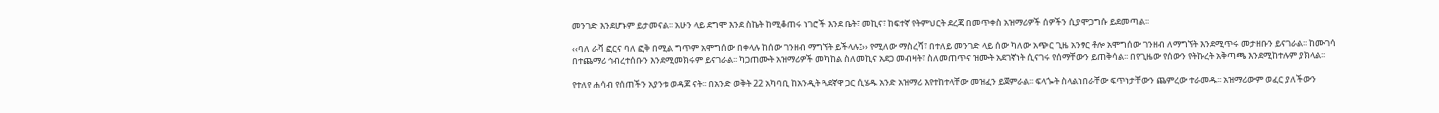መንገድ እንደሆኑም ይታመናል፡፡ አሁን ላይ ደግሞ እንደ ስኬት ከሚቆጠሩ ነገሮች እንደ ቤት፣ መኪና፣ ከፍተኛ የትምህርት ደረጃ በመጥቀስ አዝማሪዎች ሰዎችን ሲያሞጋግሱ ይደመጣል፡፡

‹‹ባለ ራቫ ፎርና ባለ ፎቅ በሚል ግጥም አሞግሰው በቀላሉ ከሰው ገንዘብ ማግኘት ይችላሉ፤›› የሚለው ማስረሻ፣ በተለይ መንገድ ላይ ሰው ካለው አጭር ጊዜ አንፃር ቶሎ አሞግሰው ገንዘብ ለማግኘት እንደሚጥሩ መታዘቡን ይናገራል፡፡ ከሙገሳ በተጨማሪ ኅብረተሰቡን እንደሚመክሩም ይናገራል፡፡ ካጋጠሙት አዝማሪዎች መካከል ስለመኪና አደጋ መብዛት፣ ስለመጠጥና ዝሙት አደገኛነት ሲናገሩ የሰማቸውን ይጠቅሳል፡፡ በየጊዜው የሰውን የትኩረት አቅጣጫ እንደሚከተሉም ያክላል፡፡

የተለየ ሐሳብ የሰጠችን አያንቱ ወዳጆ ናት፡፡ በአንድ ወቅት 22 አካባቢ ከአንዲት ጓደኛዋ ጋር ሲሄዱ አንድ አዝማሪ እየተከተላቸው መዝፈን ይጀምራል፡፡ ፍላጐት ስላልነበራቸው ፍጥነታቸውን ጨምረው ተራመዱ፡፡ አዝማሪውም ወፈር ያለችውን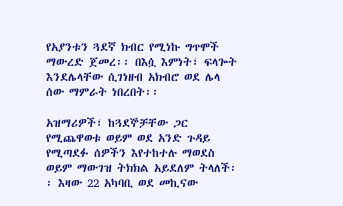የአያንቱን ጓደኛ ክብር የሚነኩ ግጥሞች ማውረድ ጀመረ፡፡ በእሷ እምነት፣ ፍላጐት እንደሌላቸው ሲገነዘብ አክብሮ ወደ ሌላ ሰው ማምራት ነበረበት፡፡

አዝማሪዎች፣ ከጓደኞቻቸው ጋር የሚጨዋወቱ ወይም ወደ አንድ ጉዳይ የሚጣደፉ ሰዎችን እየተከተሉ ማወደስ ወይም ማውገዝ ትክክል አይደለም ትላለች፡፡ እዛው 22 አካባቢ ወደ መኪናው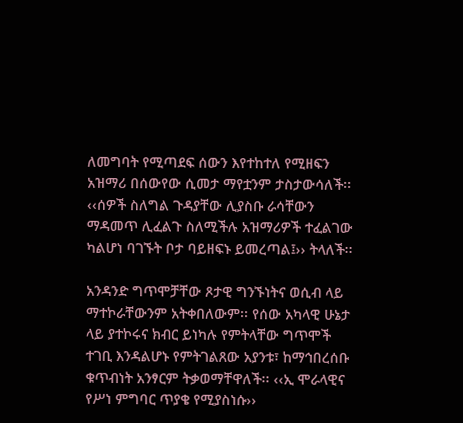ለመግባት የሚጣደፍ ሰውን እየተከተለ የሚዘፍን አዝማሪ በሰውየው ሲመታ ማየቷንም ታስታውሳለች፡፡ ‹‹ሰዎች ስለግል ጉዳያቸው ሊያስቡ ራሳቸውን ማዳመጥ ሊፈልጉ ስለሚችሉ አዝማሪዎች ተፈልገው ካልሆነ ባገኙት ቦታ ባይዘፍኑ ይመረጣል፤›› ትላለች፡፡

አንዳንድ ግጥሞቻቸው ጾታዊ ግንኙነትና ወሲብ ላይ ማተኮራቸውንም አትቀበለውም፡፡ የሰው አካላዊ ሁኔታ ላይ ያተኮሩና ክብር ይነካሉ የምትላቸው ግጥሞች ተገቢ እንዳልሆኑ የምትገልጸው አያንቱ፣ ከማኅበረሰቡ ቁጥብነት አንፃርም ትቃወማቸዋለች፡፡ ‹‹ኢ ሞራላዊና የሥነ ምግባር ጥያቄ የሚያስነሱ››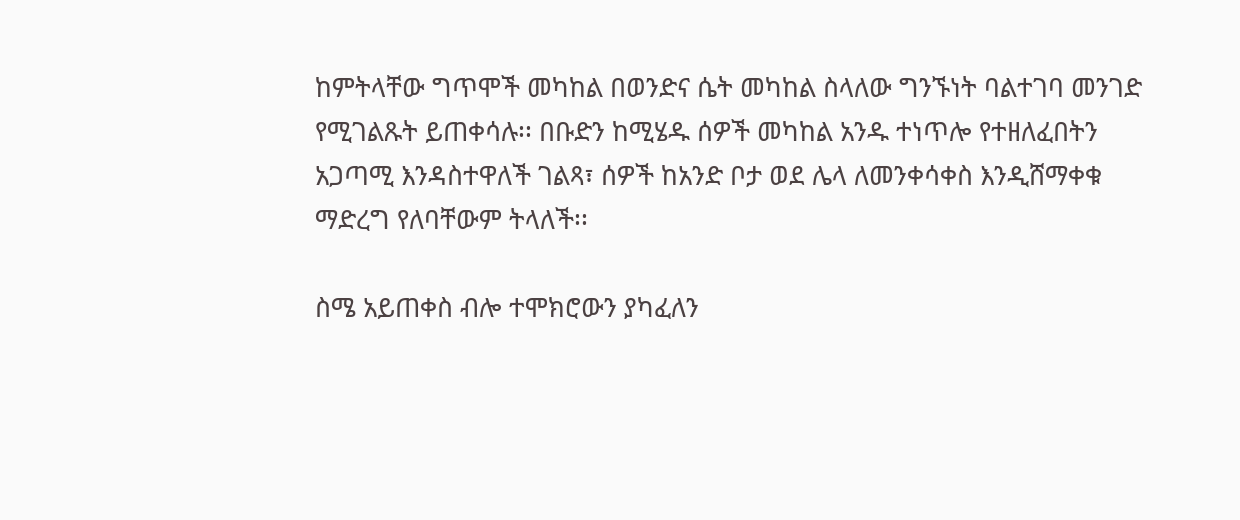ከምትላቸው ግጥሞች መካከል በወንድና ሴት መካከል ስላለው ግንኙነት ባልተገባ መንገድ የሚገልጹት ይጠቀሳሉ፡፡ በቡድን ከሚሄዱ ሰዎች መካከል አንዱ ተነጥሎ የተዘለፈበትን አጋጣሚ እንዳስተዋለች ገልጻ፣ ሰዎች ከአንድ ቦታ ወደ ሌላ ለመንቀሳቀስ እንዲሸማቀቁ ማድረግ የለባቸውም ትላለች፡፡

ስሜ አይጠቀስ ብሎ ተሞክሮውን ያካፈለን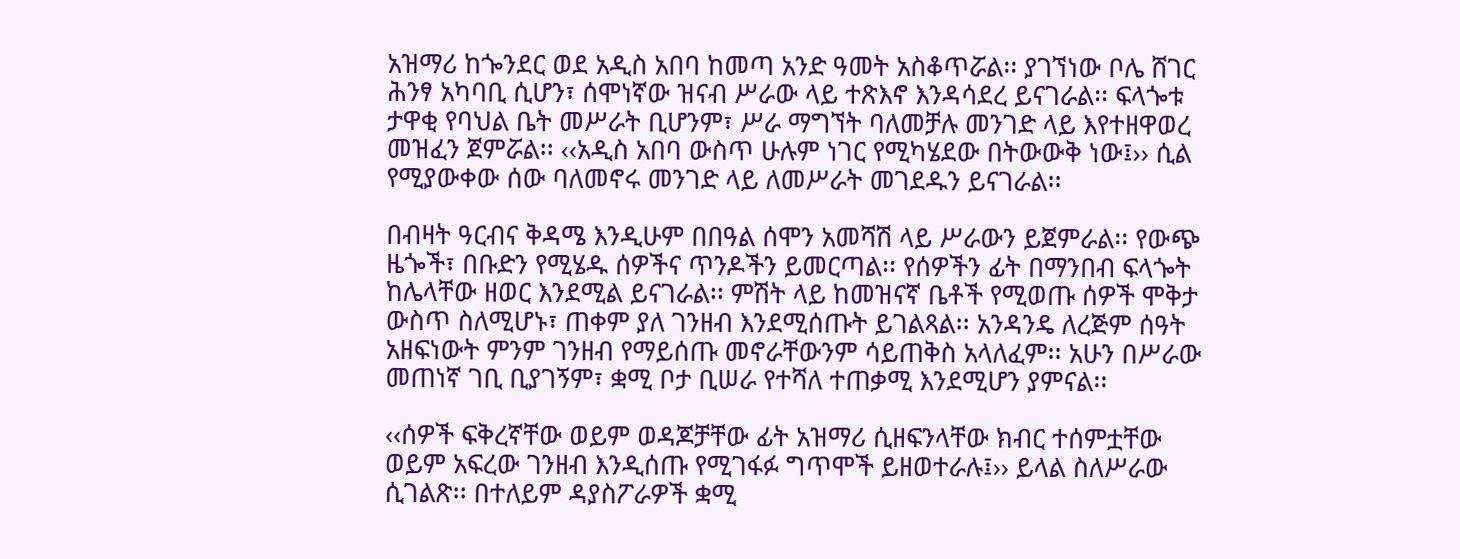አዝማሪ ከጐንደር ወደ አዲስ አበባ ከመጣ አንድ ዓመት አስቆጥሯል፡፡ ያገኘነው ቦሌ ሸገር ሕንፃ አካባቢ ሲሆን፣ ሰሞነኛው ዝናብ ሥራው ላይ ተጽእኖ እንዳሳደረ ይናገራል፡፡ ፍላጐቱ ታዋቂ የባህል ቤት መሥራት ቢሆንም፣ ሥራ ማግኘት ባለመቻሉ መንገድ ላይ እየተዘዋወረ መዝፈን ጀምሯል፡፡ ‹‹አዲስ አበባ ውስጥ ሁሉም ነገር የሚካሄደው በትውውቅ ነው፤›› ሲል የሚያውቀው ሰው ባለመኖሩ መንገድ ላይ ለመሥራት መገደዱን ይናገራል፡፡

በብዛት ዓርብና ቅዳሜ እንዲሁም በበዓል ሰሞን አመሻሽ ላይ ሥራውን ይጀምራል፡፡ የውጭ ዜጐች፣ በቡድን የሚሄዱ ሰዎችና ጥንዶችን ይመርጣል፡፡ የሰዎችን ፊት በማንበብ ፍላጐት ከሌላቸው ዘወር እንደሚል ይናገራል፡፡ ምሽት ላይ ከመዝናኛ ቤቶች የሚወጡ ሰዎች ሞቅታ ውስጥ ስለሚሆኑ፣ ጠቀም ያለ ገንዘብ እንደሚሰጡት ይገልጻል፡፡ አንዳንዴ ለረጅም ሰዓት አዘፍነውት ምንም ገንዘብ የማይሰጡ መኖራቸውንም ሳይጠቅስ አላለፈም፡፡ አሁን በሥራው መጠነኛ ገቢ ቢያገኝም፣ ቋሚ ቦታ ቢሠራ የተሻለ ተጠቃሚ እንደሚሆን ያምናል፡፡

‹‹ሰዎች ፍቅረኛቸው ወይም ወዳጆቻቸው ፊት አዝማሪ ሲዘፍንላቸው ክብር ተሰምቷቸው ወይም አፍረው ገንዘብ እንዲሰጡ የሚገፋፉ ግጥሞች ይዘወተራሉ፤›› ይላል ስለሥራው ሲገልጽ፡፡ በተለይም ዳያስፖራዎች ቋሚ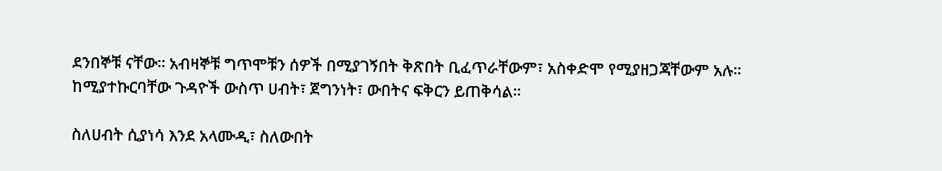ደንበኞቹ ናቸው፡፡ አብዛኞቹ ግጥሞቹን ሰዎች በሚያገኝበት ቅጽበት ቢፈጥራቸውም፣ አስቀድሞ የሚያዘጋጃቸውም አሉ፡፡ ከሚያተኩርባቸው ጉዳዮች ውስጥ ሀብት፣ ጀግንነት፣ ውበትና ፍቅርን ይጠቅሳል፡፡

ስለሀብት ሲያነሳ እንደ አላሙዲ፣ ስለውበት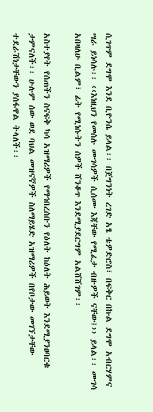ሲገጥም ደግሞ እንደ ቢዮንሴ ይላል፡፡ በጀግንነት ረገድ አፄ ቴዎድሮስ፣ በፍቅር በኩል ደግሞ አብርሃምና ሣራ ይነሳሉ፡፡ ‹‹እነዚህን የመሰሉ ሙገሳዎች ሲሰሙ እጃቸው የሚፈታ ብዙዎች ናቸው፤›› ይላል፡፡ ሙገሳ አበዛለሁ ቢልም፣ ፊት የሚነሱትን ሰዎች ሸንቆጥ እንደሚያደርግም አልሸሸገም፡፡

አስተያየት የሰጠችን ስናፍቅ ካሳ አዝማሪዎች የማኅበረሰቡን የዕለት ከዕለት ሕይወት እንደሚያንፀባርቁ ታምናለች፡፡ ሁሉም ሰው ወደ ባህል መዝናኛዎች ስለማይሄድ አዝማሪዎች በየቦታው መገኘታቸው ተደራሽነታቸውን ያሰፋዋል ትላለች፡፡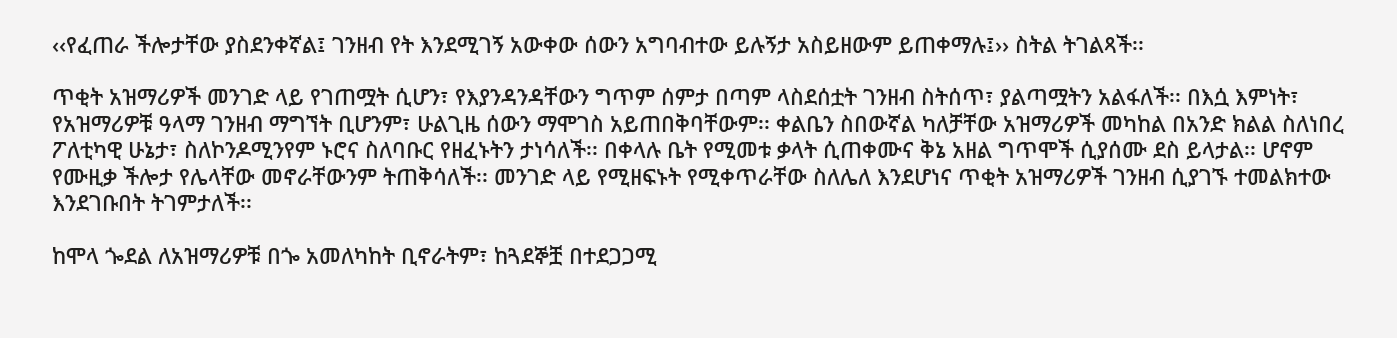‹‹የፈጠራ ችሎታቸው ያስደንቀኛል፤ ገንዘብ የት እንደሚገኝ አውቀው ሰውን አግባብተው ይሉኝታ አስይዘውም ይጠቀማሉ፤›› ስትል ትገልጻች፡፡

ጥቂት አዝማሪዎች መንገድ ላይ የገጠሟት ሲሆን፣ የእያንዳንዳቸውን ግጥም ሰምታ በጣም ላስደሰቷት ገንዘብ ስትሰጥ፣ ያልጣሟትን አልፋለች፡፡ በእሷ እምነት፣ የአዝማሪዎቹ ዓላማ ገንዘብ ማግኘት ቢሆንም፣ ሁልጊዜ ሰውን ማሞገስ አይጠበቅባቸውም፡፡ ቀልቤን ስበውኛል ካለቻቸው አዝማሪዎች መካከል በአንድ ክልል ስለነበረ ፖለቲካዊ ሁኔታ፣ ስለኮንዶሚንየም ኑሮና ስለባቡር የዘፈኑትን ታነሳለች፡፡ በቀላሉ ቤት የሚመቱ ቃላት ሲጠቀሙና ቅኔ አዘል ግጥሞች ሲያሰሙ ደስ ይላታል፡፡ ሆኖም የሙዚቃ ችሎታ የሌላቸው መኖራቸውንም ትጠቅሳለች፡፡ መንገድ ላይ የሚዘፍኑት የሚቀጥራቸው ስለሌለ እንደሆነና ጥቂት አዝማሪዎች ገንዘብ ሲያገኙ ተመልክተው እንደገቡበት ትገምታለች፡፡

ከሞላ ጐደል ለአዝማሪዎቹ በጐ አመለካከት ቢኖራትም፣ ከጓደኞቿ በተደጋጋሚ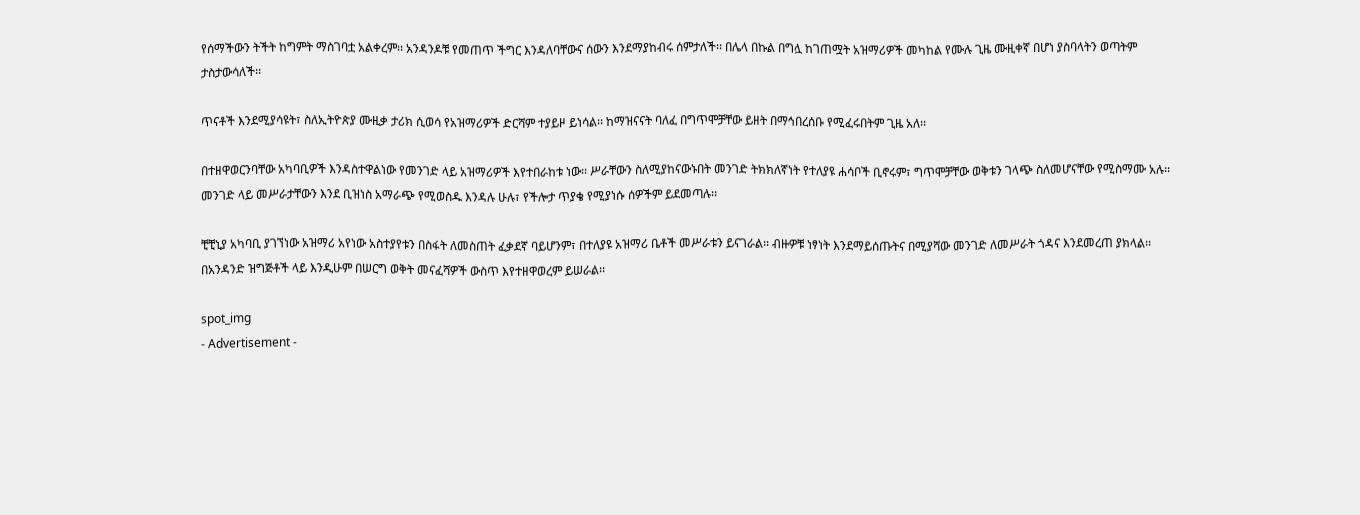የሰማችውን ትችት ከግምት ማስገባቷ አልቀረም፡፡ አንዳንዶቹ የመጠጥ ችግር እንዳለባቸውና ሰውን እንደማያከብሩ ሰምታለች፡፡ በሌላ በኩል በግሏ ከገጠሟት አዝማሪዎች መካከል የሙሉ ጊዜ ሙዚቀኛ በሆነ ያስባላትን ወጣትም ታስታውሳለች፡፡

ጥናቶች እንደሚያሳዩት፣ ስለኢትዮጵያ ሙዚቃ ታሪክ ሲወሳ የአዝማሪዎች ድርሻም ተያይዞ ይነሳል፡፡ ከማዝናናት ባለፈ በግጥሞቻቸው ይዘት በማኅበረሰቡ የሚፈሩበትም ጊዜ አለ፡፡

በተዘዋወርንባቸው አካባቢዎች እንዳስተዋልነው የመንገድ ላይ አዝማሪዎች እየተበራከቱ ነው፡፡ ሥራቸውን ስለሚያከናውኑበት መንገድ ትክክለኛነት የተለያዩ ሐሳቦች ቢኖሩም፣ ግጥሞቻቸው ወቅቱን ገላጭ ስለመሆናቸው የሚስማሙ አሉ፡፡ መንገድ ላይ መሥራታቸውን እንደ ቢዝነስ አማራጭ የሚወስዱ እንዳሉ ሁሉ፣ የችሎታ ጥያቄ የሚያነሱ ሰዎችም ይደመጣሉ፡፡

ቺቺኒያ አካባቢ ያገኘነው አዝማሪ አየነው አስተያየቱን በስፋት ለመስጠት ፈቃደኛ ባይሆንም፣ በተለያዩ አዝማሪ ቤቶች መሥራቱን ይናገራል፡፡ ብዙዎቹ ነፃነት እንደማይሰጡትና በሚያሻው መንገድ ለመሥራት ጎዳና እንደመረጠ ያክላል፡፡ በአንዳንድ ዝግጅቶች ላይ እንዲሁም በሠርግ ወቅት መናፈሻዎች ውስጥ እየተዘዋወረም ይሠራል፡፡

spot_img
- Advertisement -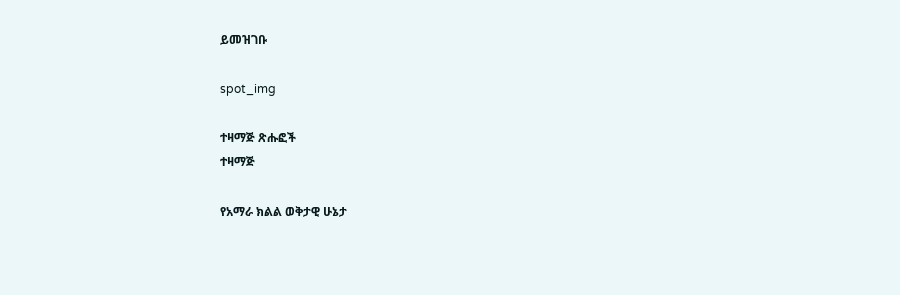ይመዝገቡ

spot_img

ተዛማጅ ጽሑፎች
ተዛማጅ

የአማራ ክልል ወቅታዊ ሁኔታ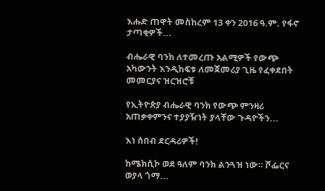እሑድ ጠዋት መስከረም 13 ቀን 2016 ዓ.ም. የፋኖ ታጣቂዎች...

ብሔራዊ ባንክ ለተመረጡ አልሚዎች የውጭ አካውንት እንዲከፍቱ ለመጀመሪያ ጊዜ የፈቀደበት መመርያና ዝርዝሮቹ

የኢትዮጵያ ብሔራዊ ባንክ የውጭ ምንዛሪ አጠቃቀምንና ተያያዥነት ያላቸው ጉዳዮችን...

እነ ሰበብ ደርዳሪዎች!

ከሜክሲኮ ወደ ዓለም ባንክ ልንጓዝ ነው። ሾፌርና ወያላ ጎማ...